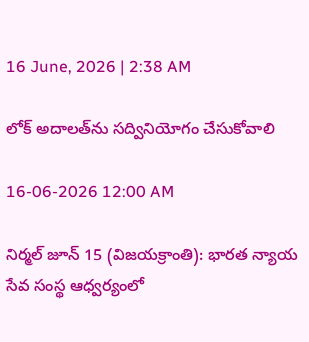16 June, 2026 | 2:38 AM

లోక్ అదాలత్‌ను సద్వినియోగం చేసుకోవాలి

16-06-2026 12:00 AM

నిర్మల్ జూన్ 15 (విజయక్రాంతి): భారత న్యాయ సేవ సంస్థ ఆధ్వర్యంలో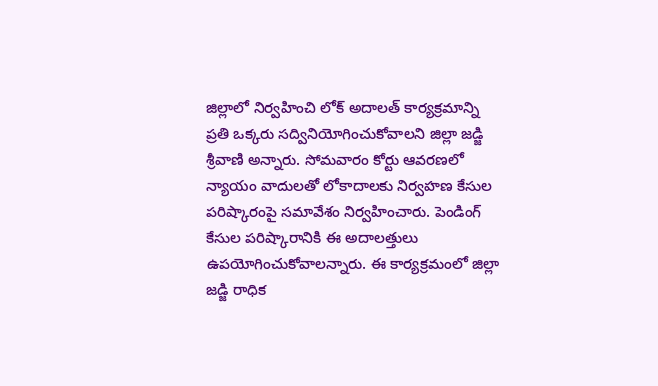జిల్లాలో నిర్వహించి లోక్ అదాలత్ కార్యక్రమాన్ని ప్రతి ఒక్కరు సద్వినియోగించుకోవాలని జిల్లా జడ్జి శ్రీవాణి అన్నారు. సోమవారం కోర్టు ఆవరణలో న్యాయం వాదులతో లోకాదాలకు నిర్వహణ కేసుల పరిష్కారంపై సమావేశం నిర్వహించారు. పెండింగ్ కేసుల పరిష్కారానికి ఈ అదాలత్తులు ఉపయోగించుకోవాలన్నారు. ఈ కార్యక్రమంలో జిల్లా జడ్జి రాధిక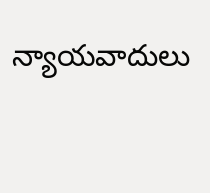న్యాయవాదులు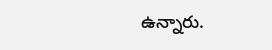ఉన్నారు.